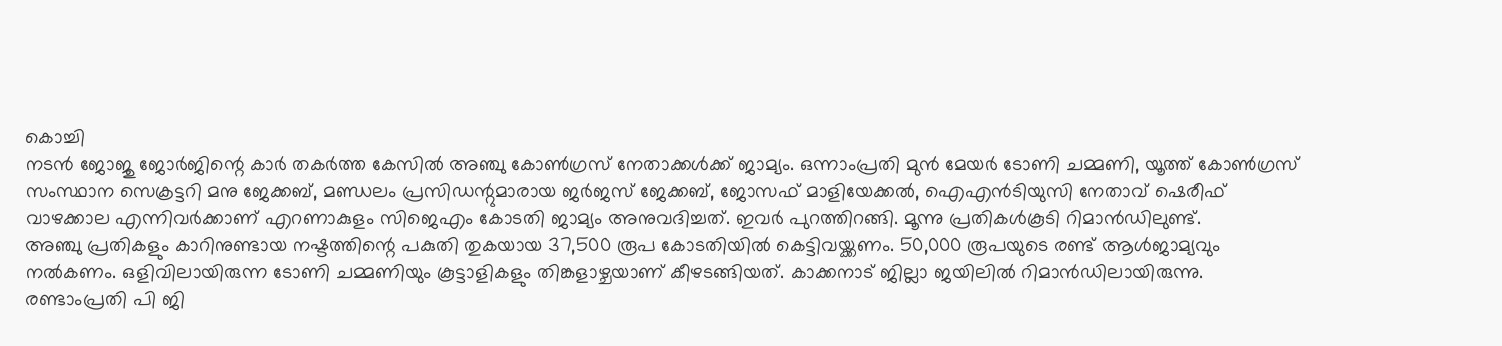കൊച്ചി
നടൻ ജോജു ജോർജിന്റെ കാർ തകർത്ത കേസിൽ അഞ്ചു കോൺഗ്രസ് നേതാക്കൾക്ക് ജാമ്യം. ഒന്നാംപ്രതി മുൻ മേയർ ടോണി ചമ്മണി, യൂത്ത് കോൺഗ്രസ് സംസ്ഥാന സെക്രട്ടറി മനു ജേക്കബ്, മണ്ഡലം പ്രസിഡന്റുമാരായ ജർജസ് ജേക്കബ്, ജോസഫ് മാളിയേക്കൽ, ഐഎൻടിയുസി നേതാവ് ഷെരീഫ് വാഴക്കാല എന്നിവർക്കാണ് എറണാകുളം സിജെഎം കോടതി ജാമ്യം അനുവദിച്ചത്. ഇവർ പുറത്തിറങ്ങി. മൂന്നു പ്രതികൾകൂടി റിമാൻഡിലുണ്ട്.
അഞ്ചു പ്രതികളും കാറിനുണ്ടായ നഷ്ടത്തിന്റെ പകുതി തുകയായ 37,500 രൂപ കോടതിയിൽ കെട്ടിവയ്ക്കണം. 50,000 രൂപയുടെ രണ്ട് ആൾജാമ്യവും നൽകണം. ഒളിവിലായിരുന്ന ടോണി ചമ്മണിയും കൂട്ടാളികളും തിങ്കളാഴ്ചയാണ് കീഴടങ്ങിയത്. കാക്കനാട് ജില്ലാ ജയിലിൽ റിമാൻഡിലായിരുന്നു.
രണ്ടാംപ്രതി പി ജി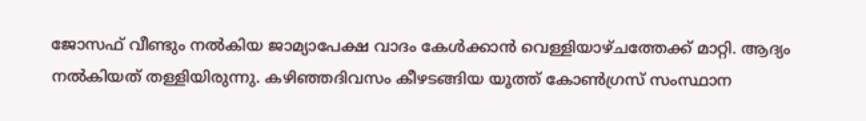ജോസഫ് വീണ്ടും നൽകിയ ജാമ്യാപേക്ഷ വാദം കേൾക്കാൻ വെള്ളിയാഴ്ചത്തേക്ക് മാറ്റി. ആദ്യം നൽകിയത് തള്ളിയിരുന്നു. കഴിഞ്ഞദിവസം കീഴടങ്ങിയ യൂത്ത് കോൺഗ്രസ് സംസ്ഥാന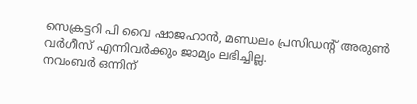സെക്രട്ടറി പി വൈ ഷാജഹാൻ, മണ്ഡലം പ്രസിഡന്റ് അരുൺ വർഗീസ് എന്നിവർക്കും ജാമ്യം ലഭിച്ചില്ല.
നവംബർ ഒന്നിന്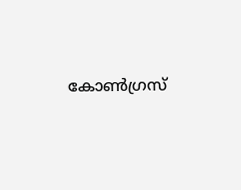കോൺഗ്രസ്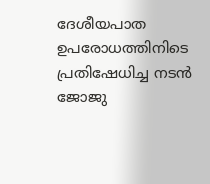ദേശീയപാത ഉപരോധത്തിനിടെ പ്രതിഷേധിച്ച നടൻ ജോജു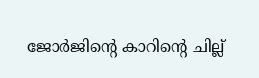ജോർജിന്റെ കാറിന്റെ ചില്ല്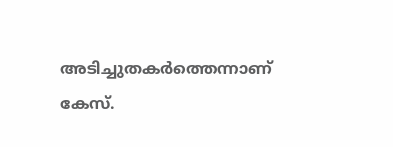അടിച്ചുതകർത്തെന്നാണ് കേസ്.